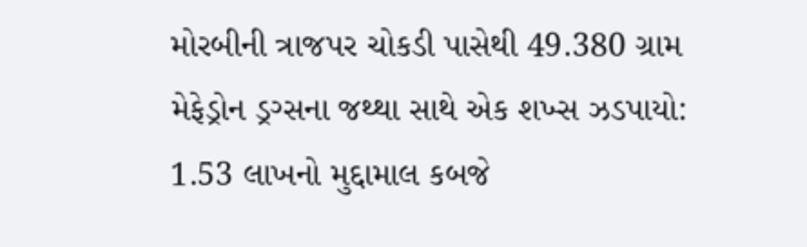મોરબીની ત્રાજપર ચોકડી પાસેથી 49.380 ગ્રામ મેફેડ્રોન ડ્રગ્સના જથ્થા સાથે એક શખ્સ ઝડપાયો: 1.53 લાખનો મુદ્દામાલ કબજે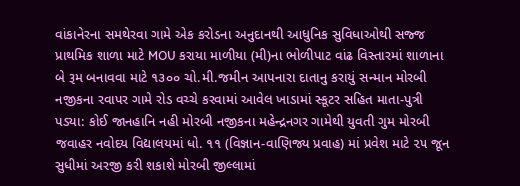વાંકાનેરના સમથેરવા ગામે એક કરોડના અનુદાનથી આધુનિક સુવિધાઓથી સજ્જ પ્રાથમિક શાળા માટે MOU કરાયા માળીયા (મી)ના ભોળીપાટ વાંઢ વિસ્તારમાં શાળાના બે રૂમ બનાવવા માટે ૧૩૦૦ ચો.મી.જમીન આપનારા દાતાનુ કરાયું સન્માન મોરબી નજીકના રવાપર ગામે રોડ વચ્ચે કરવામાં આવેલ ખાડામાં સ્કૂટર સહિત માતા-પુત્રી પડ્યા: કોઈ જાનહાનિ નહી મોરબી નજીકના મહેન્દ્રનગર ગામેથી યુવતી ગુમ મોરબી જવાહર નવોદય વિદ્યાલયમાં ધો. ૧૧ (વિજ્ઞાન-વાણિજ્ય પ્રવાહ) માં પ્રવેશ માટે ૨૫ જૂન સુધીમાં અરજી કરી શકાશે મોરબી જીલ્લામાં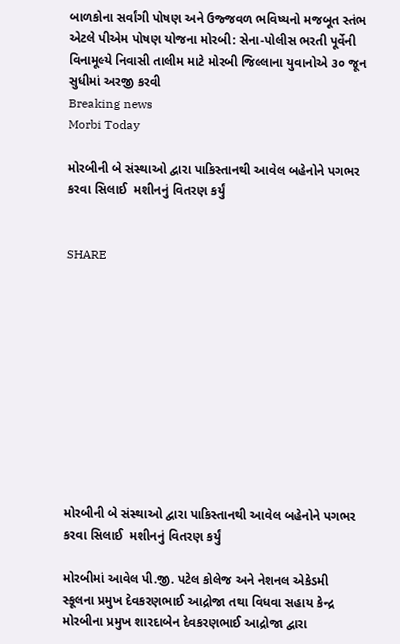બાળકોના સર્વાંગી પોષણ અને ઉજ્જવળ ભવિષ્યનો મજબૂત સ્તંભ એટલે પીએમ પોષણ યોજના મોરબી: સેના-પોલીસ ભરતી પૂર્વેની વિનામૂલ્યે નિવાસી તાલીમ માટે મોરબી જિલ્લાના યુવાનોએ ૩૦ જૂન સુધીમાં અરજી કરવી
Breaking news
Morbi Today

મોરબીની બે સંસ્થાઓ દ્વારા પાકિસ્તાનથી આવેલ બહેનોને પગભર કરવા સિલાઈ  મશીનનું વિતરણ કર્યું


SHARE











મોરબીની બે સંસ્થાઓ દ્વારા પાકિસ્તાનથી આવેલ બહેનોને પગભર કરવા સિલાઈ  મશીનનું વિતરણ કર્યું

મોરબીમાં આવેલ પી.જી. પટેલ કોલેજ અને નેશનલ એકેડમી સ્કૂલના પ્રમુખ દેવકરણભાઈ આદ્રોજા તથા વિધવા સહાય કેન્દ્ર મોરબીના પ્રમુખ શારદાબેન દેવકરણભાઈ આદ્રોજા દ્વારા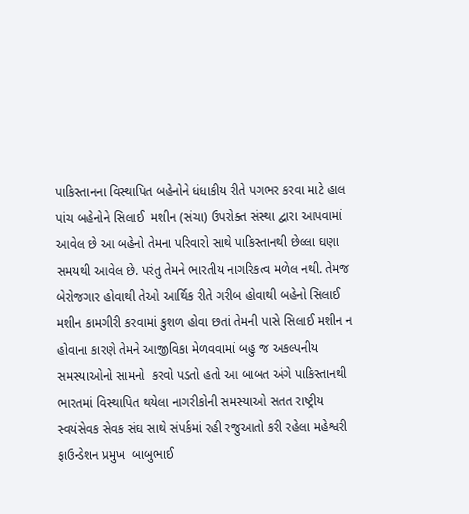પાકિસ્તાનના વિસ્થાપિત બહેનોને ધંધાકીય રીતે પગભર કરવા માટે હાલ પાંચ બહેનોને સિલાઈ  મશીન (સંચા) ઉપરોક્ત સંસ્થા દ્વારા આપવામાં આવેલ છે આ બહેનો તેમના પરિવારો સાથે પાકિસ્તાનથી છેલ્લા ઘણા સમયથી આવેલ છે. પરંતુ તેમને ભારતીય નાગરિકત્વ મળેલ નથી. તેમજ બેરોજગાર હોવાથી તેઓ આર્થિક રીતે ગરીબ હોવાથી બહેનો સિલાઈ મશીન કામગીરી કરવામાં કુશળ હોવા છતાં તેમની પાસે સિલાઈ મશીન ન હોવાના કારણે તેમને આજીવિકા મેળવવામાં બહુ જ અકલ્પનીય સમસ્યાઓનો સામનો  કરવો પડતો હતો આ બાબત અંગે પાકિસ્તાનથી ભારતમાં વિસ્થાપિત થયેલા નાગરીકોની સમસ્યાઓ સતત રાષ્ટ્રીય સ્વયંસેવક સેવક સંઘ સાથે સંપર્કમાં રહી રજુઆતો કરી રહેલા મહેશ્વરી ફાઉન્ડેશન પ્રમુખ  બાબુભાઈ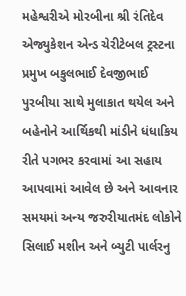મહેશ્વરીએ મોરબીના શ્રી રંતિદેવ એજ્યુકેશન એન્ડ ચેરીટેબલ ટ્રસ્ટના પ્રમુખ બકુલભાઈ દેવજીભાઈ પુરબીયા સાથે મુલાકાત થયેલ અને બહેનોને આર્થિકથી માંડીને ધંધાકિય રીતે પગભર કરવામાં આ સહાય આપવામાં આવેલ છે અને આવનાર સમયમાં અન્ય જરુરીયાતમંદ લોકોને સિલાઈ મશીન અને બ્યુટી પાર્લરનુ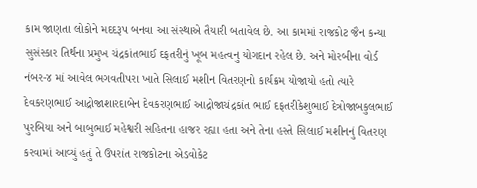કામ જાણતા લોકોને મદદરૂપ બનવા આ સંસ્થાએ તૈયારી બતાવેલ છે. આ કામમાં રાજકોટ જૈન કન્યા સુસંસ્કાર તિર્થના પ્રમુખ ચંદ્રકાંતભાઈ દફતરીનું ખૂબ મહત્વનુ યોગદાન રહેલ છે. અને મોરબીના વોર્ડ નંબર-૪ માં આવેલ ભગવતીપરા ખાતે સિલાઈ મશીન વિતરણનો કાર્યક્રમ યોજાયો હતો ત્યારે દેવકરણભાઈ આદ્રોજાશારદાબેન દેવકરણભાઈ આદ્રોજાચંદ્રકાંત ભાઈ દફતરીકેશુભાઈ દેત્રોજાબકુલભાઈ પુરબિયા અને બાબુભાઈ મહેશ્વરી સહિતના હાજર રહ્યા હતા અને તેના હસ્તે સિલાઈ મશીનનું વિતરણ કરવામાં આવ્યું હતું તે ઉપરાંત રાજકોટના એડવોકેટ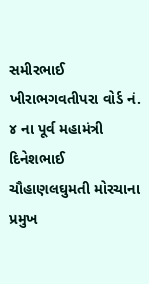સમીરભાઈ ખીરાભગવતીપરા વોર્ડ નં. ૪ ના પૂર્વ મહામંત્રી દિનેશભાઈ ચૌહાણલઘુમતી મોરચાના પ્રમુખ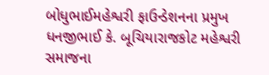બોધુભાઈમહેશ્વરી ફાઉન્ડેશનના પ્રમુખ ધનજીભાઈ કે. બૂચિયારાજકોટ મહેશ્વરી સમાજના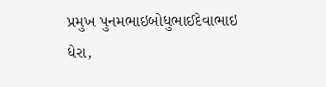પ્રમુખ પુનમભાઇબોધુભાઈદેવાભાઇ ધેરા,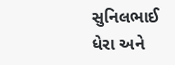સુનિલભાઈ ધેરા અને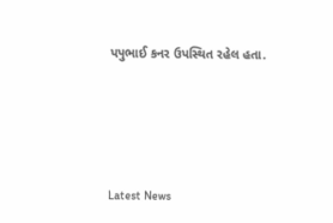પપુભાઈ કનર ઉપસ્થિત રહેલ હતા.






Latest News